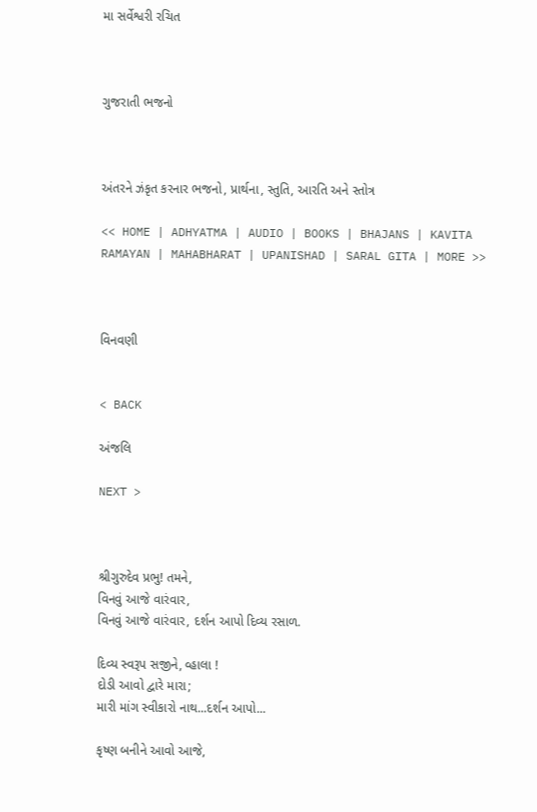મા સર્વેશ્વરી રચિત



ગુજરાતી ભજનો



અંતરને ઝંકૃત કરનાર ભજનો, પ્રાર્થના, સ્તુતિ, આરતિ અને સ્તોત્ર

<< HOME | ADHYATMA | AUDIO | BOOKS | BHAJANS | KAVITA RAMAYAN | MAHABHARAT | UPANISHAD | SARAL GITA | MORE >>



વિનવણી


< BACK

અંજલિ

NEXT >



શ્રીગુરુદેવ પ્રભુ! તમને,
વિનવું આજે વારંવાર,
વિનવું આજે વારંવાર, દર્શન આપો દિવ્ય રસાળ.

દિવ્ય સ્વરૂપ સજીને, વ્હાલા !
દોડી આવો દ્વારે મારા;
મારી માંગ સ્વીકારો નાથ...દર્શન આપો...

કૃષ્ણ બનીને આવો આજે,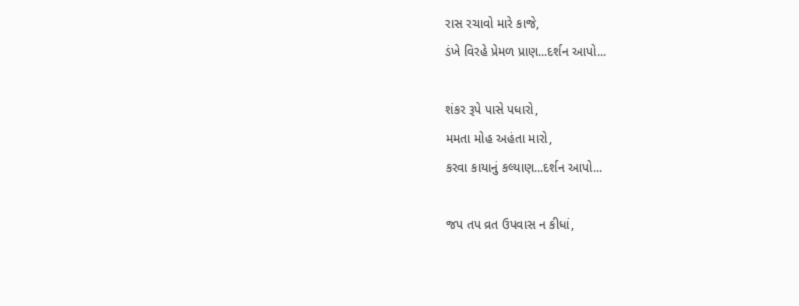રાસ રચાવો મારે કાજે,
ડંખે વિરહે પ્રેમળ પ્રાણ...દર્શન આપો...

શંકર રૂપે પાસે પધારો,
મમતા મોહ અહંતા મારો,
કરવા કાયાનું કલ્યાણ...દર્શન આપો...

જપ તપ વ્રત ઉપવાસ ન કીધાં,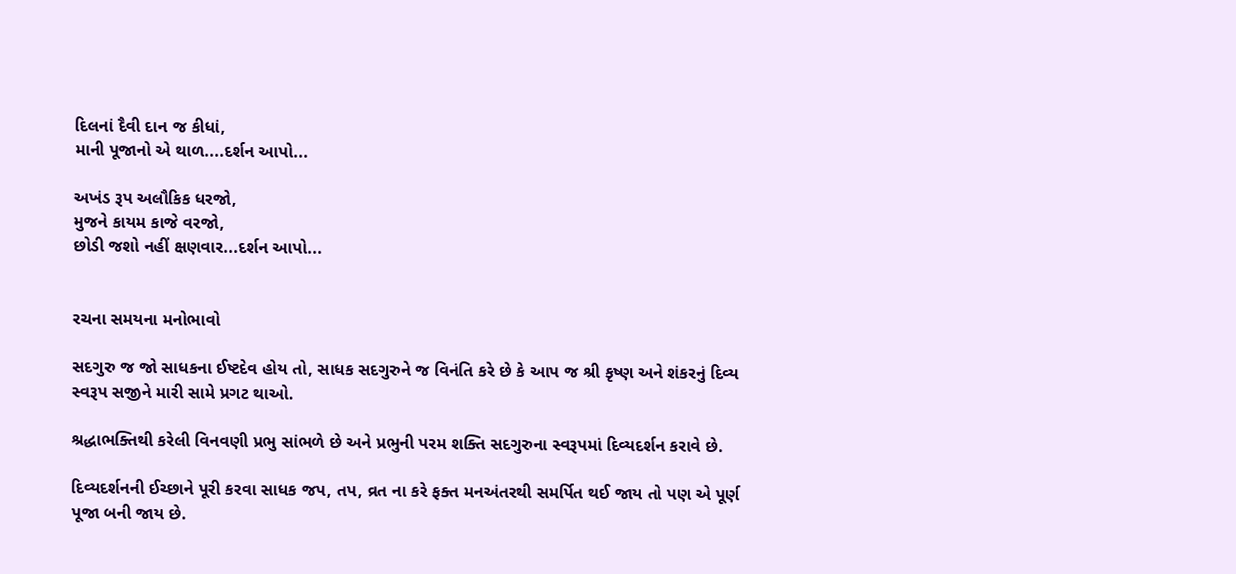દિલનાં દૈવી દાન જ કીધાં,
માની પૂજાનો એ થાળ....દર્શન આપો...

અખંડ રૂપ અલૌકિક ધરજો,
મુજને કાયમ કાજે વરજો,
છોડી જશો નહીં ક્ષણવાર...દર્શન આપો...


રચના સમયના મનોભાવો

સદગુરુ જ જો સાધકના ઈષ્ટદેવ હોય તો, સાધક સદગુરુને જ વિનંતિ કરે છે કે આપ જ શ્રી કૃષ્ણ અને શંકરનું દિવ્ય સ્વરૂપ સજીને મારી સામે પ્રગટ થાઓ.

શ્રદ્ધાભક્તિથી કરેલી વિનવણી પ્રભુ સાંભળે છે અને પ્રભુની પરમ શક્તિ સદગુરુના સ્વરૂપમાં દિવ્યદર્શન કરાવે છે.

દિવ્યદર્શનની ઈચ્છાને પૂરી કરવા સાધક જપ, તપ, વ્રત ના કરે ફક્ત મનઅંતરથી સમર્પિત થઈ જાય તો પણ એ પૂર્ણ પૂજા બની જાય છે.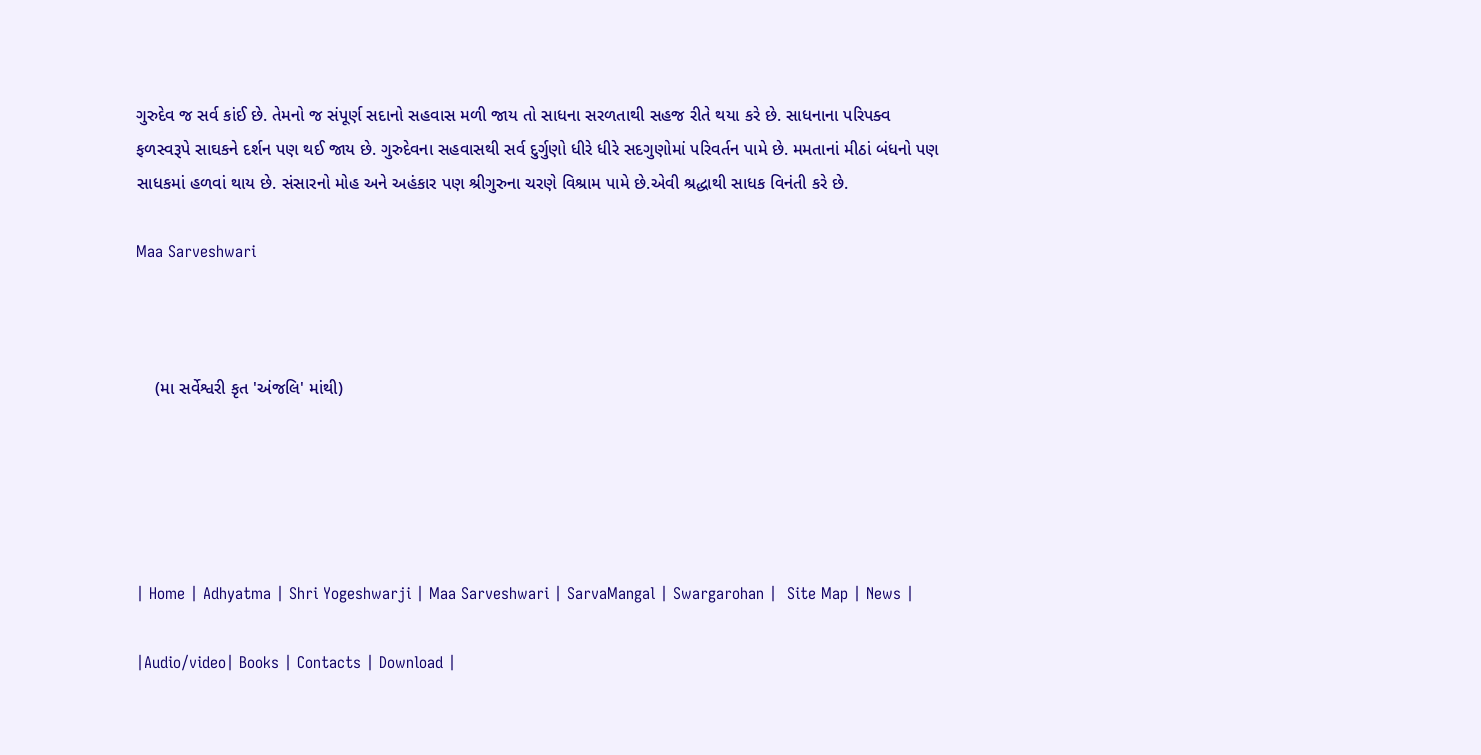ગુરુદેવ જ સર્વ કાંઈ છે. તેમનો જ સંપૂર્ણ સદાનો સહવાસ મળી જાય તો સાધના સરળતાથી સહજ રીતે થયા કરે છે. સાધનાના પરિપક્વ ફળસ્વરૂપે સાઘકને દર્શન પણ થઈ જાય છે. ગુરુદેવના સહવાસથી સર્વ દુર્ગુણો ધીરે ધીરે સદગુણોમાં પરિવર્તન પામે છે. મમતાનાં મીઠાં બંધનો પણ સાધકમાં હળવાં થાય છે. સંસારનો મોહ અને અહંકાર પણ શ્રીગુરુના ચરણે વિશ્રામ પામે છે.એવી શ્રદ્ધાથી સાધક વિનંતી કરે છે.

Maa Sarveshwari



    (મા સર્વેશ્વરી કૃત 'અંજલિ' માંથી)





| Home | Adhyatma | Shri Yogeshwarji | Maa Sarveshwari | SarvaMangal | Swargarohan |  Site Map | News |

|Audio/video| Books | Contacts | Download |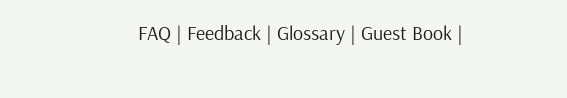FAQ | Feedback | Glossary | Guest Book |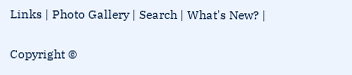Links | Photo Gallery | Search | What's New? |

Copyright ©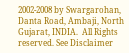2002-2008 by Swargarohan, Danta Road, Ambaji, North Gujarat, INDIA.  All Rights reserved. See Disclaimer